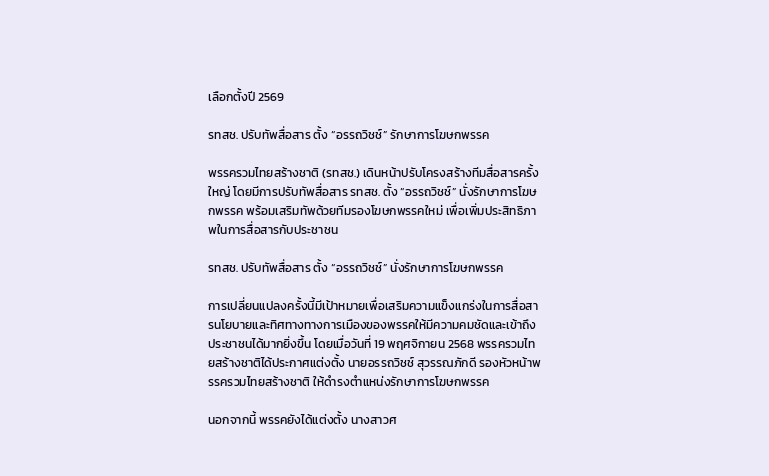เลือกตั้งปี 2569

รทสช. ปรับทัพสื่อสาร ตั้ง “อรรถวิชช์” รักษาการโฆษกพรรค

พรรครวมไทยสร้างชาติ (รทสช.) เดินหน้าปรับโครงสร้างทีมสื่อสารครั้งใหญ่ โดยมีการปรับทัพสื่อสาร รทสช. ตั้ง “อรรถวิชช์” นั่งรักษาการโฆษกพรรค พร้อมเสริมทัพด้วยทีมรองโฆษกพรรคใหม่ เพื่อเพิ่มประสิทธิภาพในการสื่อสารกับประชาชน

รทสช. ปรับทัพสื่อสาร ตั้ง “อรรถวิชช์” นั่งรักษาการโฆษกพรรค

การเปลี่ยนแปลงครั้งนี้มีเป้าหมายเพื่อเสริมความแข็งแกร่งในการสื่อสารนโยบายและทิศทางทางการเมืองของพรรคให้มีความคมชัดและเข้าถึงประชาชนได้มากยิ่งขึ้น โดยเมื่อวันที่ 19 พฤศจิกายน 2568 พรรครวมไทยสร้างชาติได้ประกาศแต่งตั้ง นายอรรถวิชช์ สุวรรณภักดี รองหัวหน้าพรรครวมไทยสร้างชาติ ให้ดำรงตำแหน่งรักษาการโฆษกพรรค

นอกจากนี้ พรรคยังได้แต่งตั้ง นางสาวศ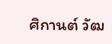ศิกานต์ วัฒ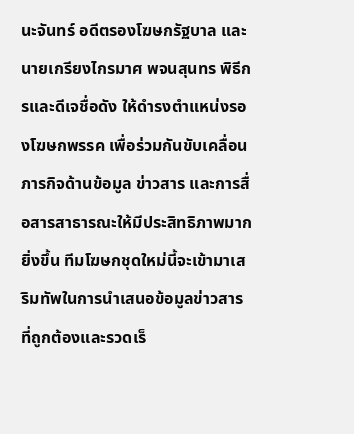นะจันทร์ อดีตรองโฆษกรัฐบาล และ นายเกรียงไกรมาศ พจนสุนทร พิธีกรและดีเจชื่อดัง ให้ดำรงตำแหน่งรองโฆษกพรรค เพื่อร่วมกันขับเคลื่อนภารกิจด้านข้อมูล ข่าวสาร และการสื่อสารสาธารณะให้มีประสิทธิภาพมากยิ่งขึ้น ทีมโฆษกชุดใหม่นี้จะเข้ามาเสริมทัพในการนำเสนอข้อมูลข่าวสารที่ถูกต้องและรวดเร็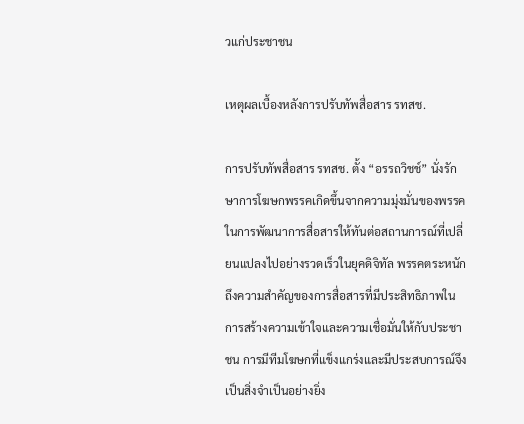วแก่ประชาชน

เหตุผลเบื้องหลังการปรับทัพสื่อสาร รทสช.

การปรับทัพสื่อสาร รทสช. ตั้ง “อรรถวิชช์” นั่งรักษาการโฆษกพรรคเกิดขึ้นจากความมุ่งมั่นของพรรคในการพัฒนาการสื่อสารให้ทันต่อสถานการณ์ที่เปลี่ยนแปลงไปอย่างรวดเร็วในยุคดิจิทัล พรรคตระหนักถึงความสำคัญของการสื่อสารที่มีประสิทธิภาพในการสร้างความเข้าใจและความเชื่อมั่นให้กับประชาชน การมีทีมโฆษกที่แข็งแกร่งและมีประสบการณ์จึงเป็นสิ่งจำเป็นอย่างยิ่ง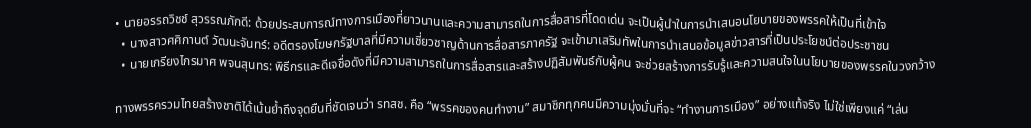• นายอรรถวิชช์ สุวรรณภักดี: ด้วยประสบการณ์ทางการเมืองที่ยาวนานและความสามารถในการสื่อสารที่โดดเด่น จะเป็นผู้นำในการนำเสนอนโยบายของพรรคให้เป็นที่เข้าใจ
  • นางสาวศศิกานต์ วัฒนะจันทร์: อดีตรองโฆษกรัฐบาลที่มีความเชี่ยวชาญด้านการสื่อสารภาครัฐ จะเข้ามาเสริมทัพในการนำเสนอข้อมูลข่าวสารที่เป็นประโยชน์ต่อประชาชน
  • นายเกรียงไกรมาศ พจนสุนทร: พิธีกรและดีเจชื่อดังที่มีความสามารถในการสื่อสารและสร้างปฏิสัมพันธ์กับผู้คน จะช่วยสร้างการรับรู้และความสนใจในนโยบายของพรรคในวงกว้าง

ทางพรรครวมไทยสร้างชาติได้เน้นย้ำถึงจุดยืนที่ชัดเจนว่า รทสช. คือ “พรรคของคนทำงาน” สมาชิกทุกคนมีความมุ่งมั่นที่จะ “ทำงานการเมือง” อย่างแท้จริง ไม่ใช่เพียงแค่ “เล่น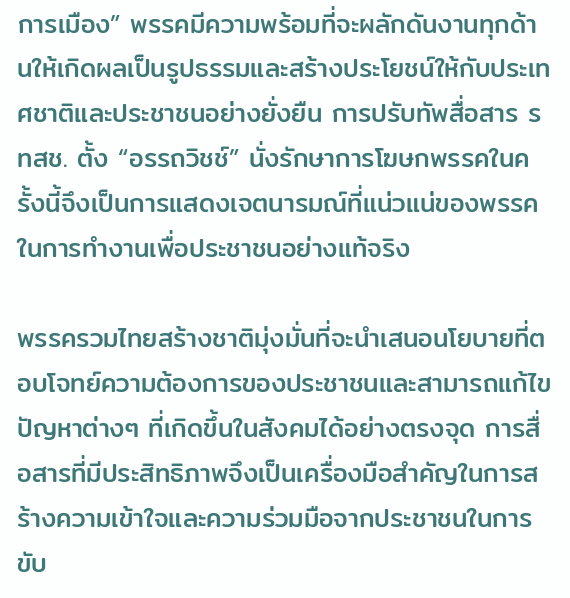การเมือง” พรรคมีความพร้อมที่จะผลักดันงานทุกด้านให้เกิดผลเป็นรูปธรรมและสร้างประโยชน์ให้กับประเทศชาติและประชาชนอย่างยั่งยืน การปรับทัพสื่อสาร รทสช. ตั้ง “อรรถวิชช์” นั่งรักษาการโฆษกพรรคในครั้งนี้จึงเป็นการแสดงเจตนารมณ์ที่แน่วแน่ของพรรคในการทำงานเพื่อประชาชนอย่างแท้จริง

พรรครวมไทยสร้างชาติมุ่งมั่นที่จะนำเสนอนโยบายที่ตอบโจทย์ความต้องการของประชาชนและสามารถแก้ไขปัญหาต่างๆ ที่เกิดขึ้นในสังคมได้อย่างตรงจุด การสื่อสารที่มีประสิทธิภาพจึงเป็นเครื่องมือสำคัญในการสร้างความเข้าใจและความร่วมมือจากประชาชนในการขับ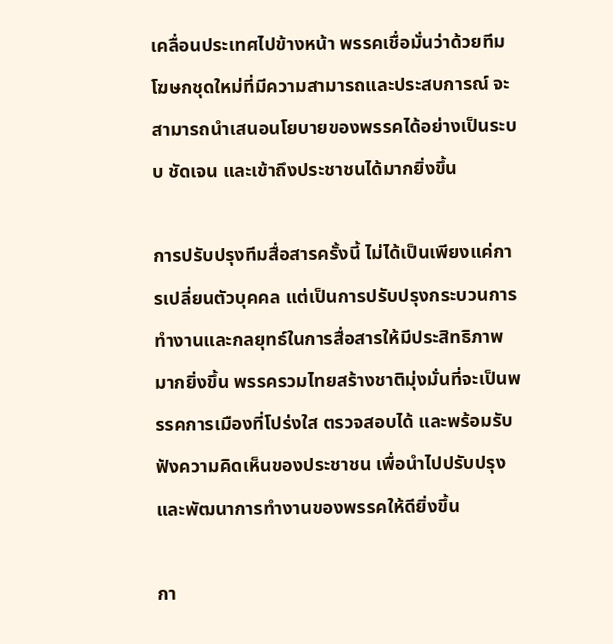เคลื่อนประเทศไปข้างหน้า พรรคเชื่อมั่นว่าด้วยทีมโฆษกชุดใหม่ที่มีความสามารถและประสบการณ์ จะสามารถนำเสนอนโยบายของพรรคได้อย่างเป็นระบบ ชัดเจน และเข้าถึงประชาชนได้มากยิ่งขึ้น

การปรับปรุงทีมสื่อสารครั้งนี้ ไม่ได้เป็นเพียงแค่การเปลี่ยนตัวบุคคล แต่เป็นการปรับปรุงกระบวนการทำงานและกลยุทธ์ในการสื่อสารให้มีประสิทธิภาพมากยิ่งขึ้น พรรครวมไทยสร้างชาติมุ่งมั่นที่จะเป็นพรรคการเมืองที่โปร่งใส ตรวจสอบได้ และพร้อมรับฟังความคิดเห็นของประชาชน เพื่อนำไปปรับปรุงและพัฒนาการทำงานของพรรคให้ดียิ่งขึ้น

กา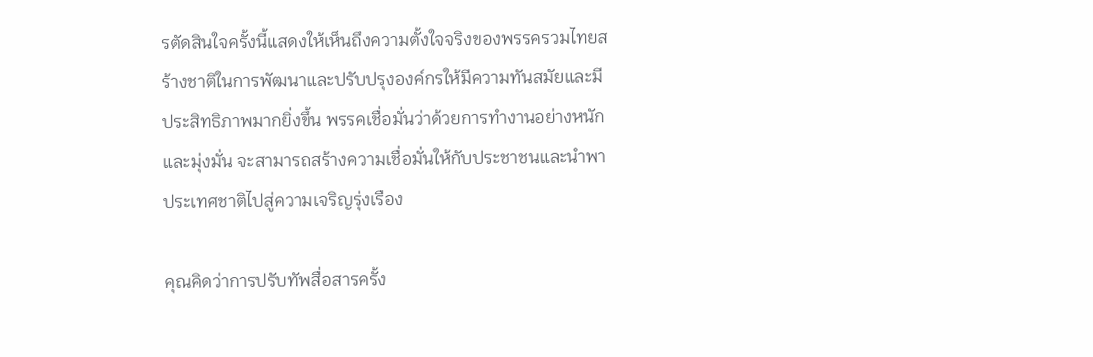รตัดสินใจครั้งนี้แสดงให้เห็นถึงความตั้งใจจริงของพรรครวมไทยสร้างชาติในการพัฒนาและปรับปรุงองค์กรให้มีความทันสมัยและมีประสิทธิภาพมากยิ่งขึ้น พรรคเชื่อมั่นว่าด้วยการทำงานอย่างหนักและมุ่งมั่น จะสามารถสร้างความเชื่อมั่นให้กับประชาชนและนำพาประเทศชาติไปสู่ความเจริญรุ่งเรือง

คุณคิดว่าการปรับทัพสื่อสารครั้ง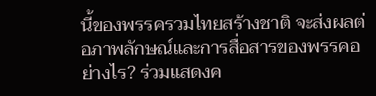นี้ของพรรครวมไทยสร้างชาติ จะส่งผลต่อภาพลักษณ์และการสื่อสารของพรรคอย่างไร? ร่วมแสดงค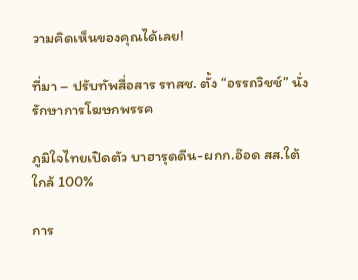วามคิดเห็นของคุณได้เลย!

ที่มา – ปรับทัพสื่อสาร รทสช. ตั้ง “อรรถวิชช์” นั่งรักษาการโฆษกพรรค

ภูมิใจไทยเปิดตัว บาฮารุดดีน-ผกก.อ๊อด สส.ใต้ ใกล้ 100%

การ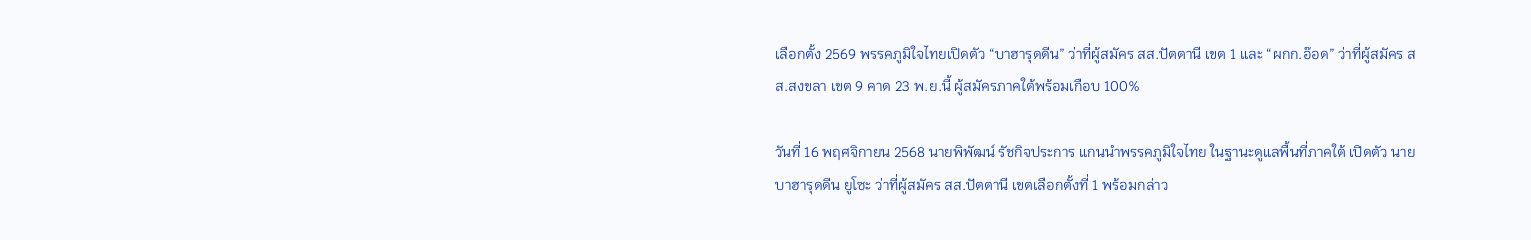เลือกตั้ง 2569 พรรคภูมิใจไทยเปิดตัว “บาฮารุดดีน” ว่าที่ผู้สมัคร สส.ปัตตานี เขต 1 และ “ผกก.อ๊อด” ว่าที่ผู้สมัคร สส.สงขลา เขต 9 คาด 23 พ.ย.นี้ ผู้สมัครภาคใต้พร้อมเกือบ 100%

วันที่ 16 พฤศจิกายน 2568 นายพิพัฒน์ รัชกิจประการ แกนนำพรรคภูมิใจไทย ในฐานะดูแลพื้นที่ภาคใต้ เปิดตัว นายบาฮารุดดีน ยูโซะ ว่าที่ผู้สมัคร สส.ปัตตานี เขตเลือกตั้งที่ 1 พร้อมกล่าว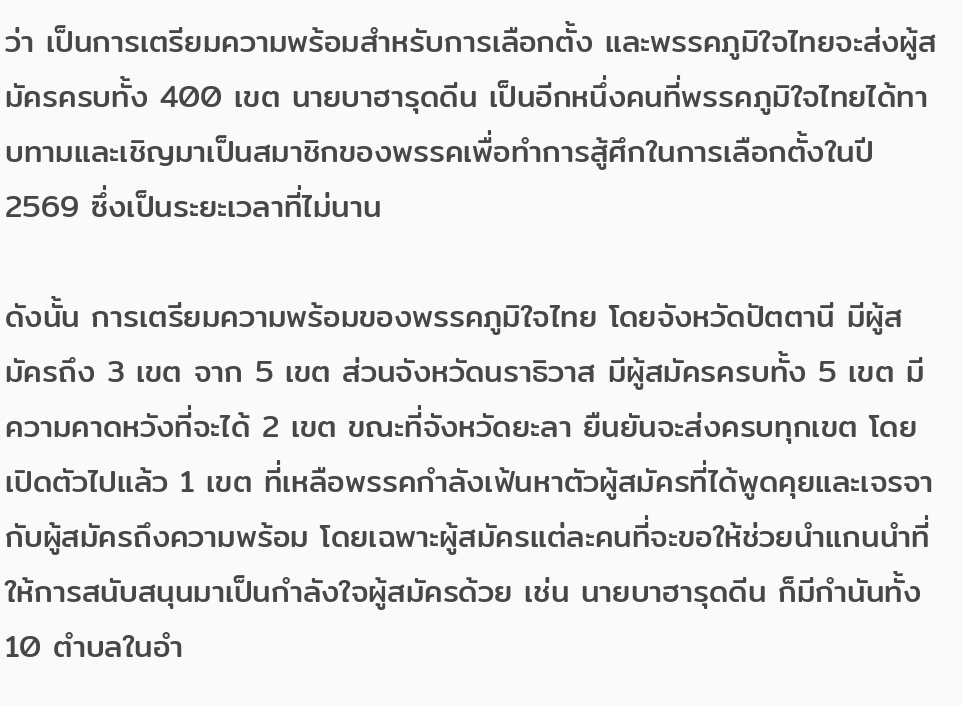ว่า เป็นการเตรียมความพร้อมสำหรับการเลือกตั้ง และพรรคภูมิใจไทยจะส่งผู้สมัครครบทั้ง 400 เขต นายบาฮารุดดีน เป็นอีกหนึ่งคนที่พรรคภูมิใจไทยได้ทาบทามและเชิญมาเป็นสมาชิกของพรรคเพื่อทำการสู้ศึกในการเลือกตั้งในปี 2569 ซึ่งเป็นระยะเวลาที่ไม่นาน

ดังนั้น การเตรียมความพร้อมของพรรคภูมิใจไทย โดยจังหวัดปัตตานี มีผู้สมัครถึง 3 เขต จาก 5 เขต ส่วนจังหวัดนราธิวาส มีผู้สมัครครบทั้ง 5 เขต มีความคาดหวังที่จะได้ 2 เขต ขณะที่จังหวัดยะลา ยืนยันจะส่งครบทุกเขต โดยเปิดตัวไปแล้ว 1 เขต ที่เหลือพรรคกำลังเฟ้นหาตัวผู้สมัครที่ได้พูดคุยและเจรจากับผู้สมัครถึงความพร้อม โดยเฉพาะผู้สมัครแต่ละคนที่จะขอให้ช่วยนำแกนนำที่ให้การสนับสนุนมาเป็นกำลังใจผู้สมัครด้วย เช่น นายบาฮารุดดีน ก็มีกำนันทั้ง 10 ตำบลในอำ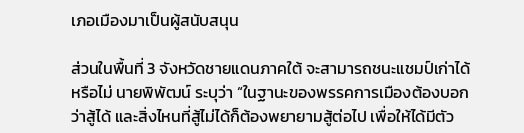เภอเมืองมาเป็นผู้สนับสนุน

ส่วนในพื้นที่ 3 จังหวัดชายแดนภาคใต้ จะสามารถชนะแชมป์เก่าได้หรือไม่ นายพิพัฒน์ ระบุว่า “ในฐานะของพรรคการเมืองต้องบอกว่าสู้ได้ และสิ่งไหนที่สู้ไม่ได้ก็ต้องพยายามสู้ต่อไป เพื่อให้ได้มีตัว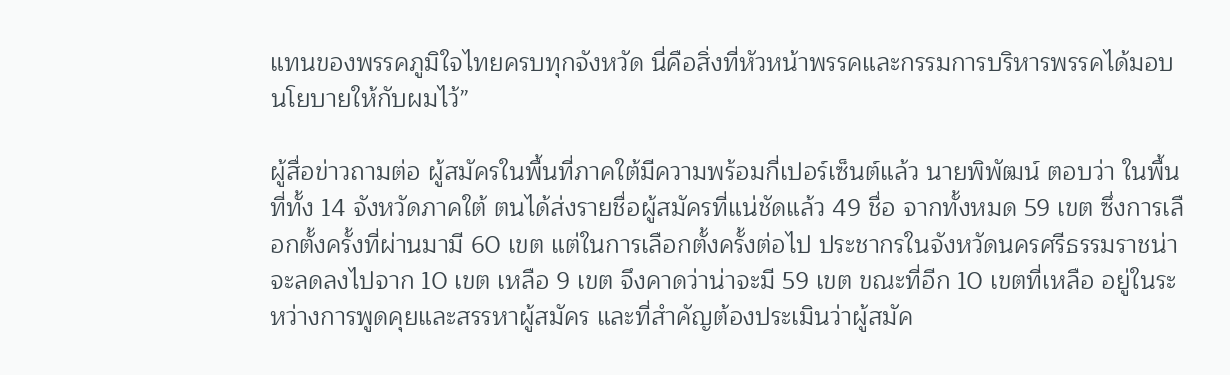แทนของพรรคภูมิใจไทยครบทุกจังหวัด นี่คือสิ่งที่หัวหน้าพรรคและกรรมการบริหารพรรคได้มอบนโยบายให้กับผมไว้”

ผู้สื่อข่าวถามต่อ ผู้สมัครในพื้นที่ภาคใต้มีความพร้อมกี่เปอร์เซ็นต์แล้ว นายพิพัฒน์ ตอบว่า ในพื้นที่ทั้ง 14 จังหวัดภาคใต้ ตนได้ส่งรายชื่อผู้สมัครที่แน่ชัดแล้ว 49 ชื่อ จากทั้งหมด 59 เขต ซึ่งการเลือกตั้งครั้งที่ผ่านมามี 60 เขต แต่ในการเลือกตั้งครั้งต่อไป ประชากรในจังหวัดนครศรีธรรมราชน่าจะลดลงไปจาก 10 เขต เหลือ 9 เขต จึงคาดว่าน่าจะมี 59 เขต ขณะที่อีก 10 เขตที่เหลือ อยู่ในระหว่างการพูดคุยและสรรหาผู้สมัคร และที่สำคัญต้องประเมินว่าผู้สมัค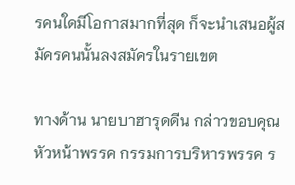รคนใดมีโอกาสมากที่สุด ก็จะนำเสนอผู้สมัครคนนั้นลงสมัครในรายเขต

ทางด้าน นายบาฮารุดดีน กล่าวขอบคุณหัวหน้าพรรค กรรมการบริหารพรรค ร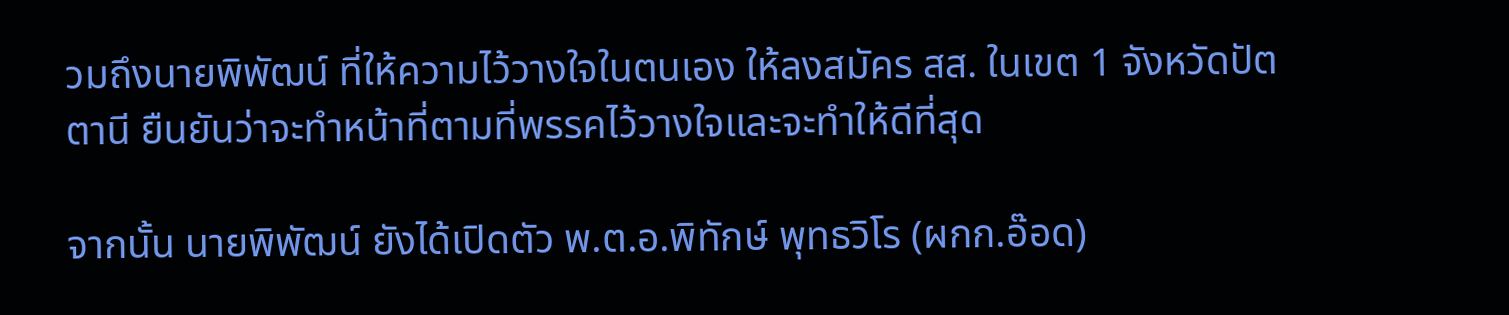วมถึงนายพิพัฒน์ ที่ให้ความไว้วางใจในตนเอง ให้ลงสมัคร สส. ในเขต 1 จังหวัดปัตตานี ยืนยันว่าจะทำหน้าที่ตามที่พรรคไว้วางใจและจะทำให้ดีที่สุด

จากนั้น นายพิพัฒน์ ยังได้เปิดตัว พ.ต.อ.พิทักษ์ พุทธวิโร (ผกก.อ๊อด)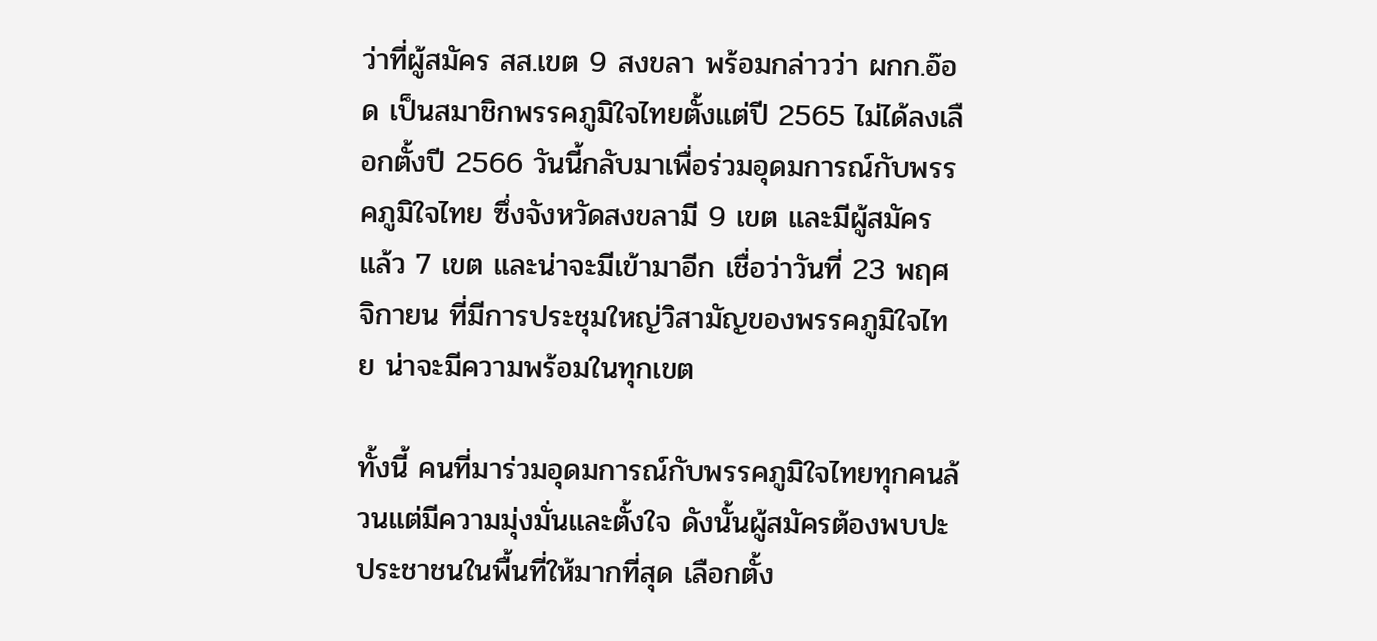ว่าที่ผู้สมัคร สส.เขต 9 สงขลา พร้อมกล่าวว่า ผกก.อ๊อด เป็นสมาชิกพรรคภูมิใจไทยตั้งแต่ปี 2565 ไม่ได้ลงเลือกตั้งปี 2566 วันนี้กลับมาเพื่อร่วมอุดมการณ์กับพรรคภูมิใจไทย ซึ่งจังหวัดสงขลามี 9 เขต และมีผู้สมัครแล้ว 7 เขต และน่าจะมีเข้ามาอีก เชื่อว่าวันที่ 23 พฤศจิกายน ที่มีการประชุมใหญ่วิสามัญของพรรคภูมิใจไทย น่าจะมีความพร้อมในทุกเขต

ทั้งนี้ คนที่มาร่วมอุดมการณ์กับพรรคภูมิใจไทยทุกคนล้วนแต่มีความมุ่งมั่นและตั้งใจ ดังนั้นผู้สมัครต้องพบปะประชาชนในพื้นที่ให้มากที่สุด เลือกตั้ง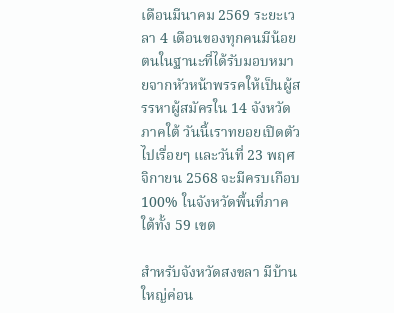เดือนมีนาคม 2569 ระยะเวลา 4 เดือนของทุกคนมีน้อย ตนในฐานะที่ได้รับมอบหมายจากหัวหน้าพรรคให้เป็นผู้สรรหาผู้สมัครใน 14 จังหวัดภาคใต้ วันนี้เราทยอยเปิดตัวไปเรื่อยๆ และวันที่ 23 พฤศจิกายน 2568 จะมีครบเกือบ 100% ในจังหวัดพื้นที่ภาคใต้ทั้ง 59 เขต

สำหรับจังหวัดสงขลา มีบ้านใหญ่ค่อน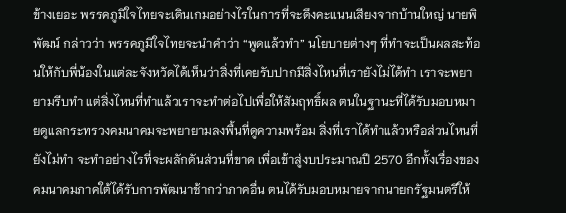ข้างเยอะ พรรคภูมิใจไทยจะเดินเกมอย่างไรในการที่จะดึงคะแนนเสียงจากบ้านใหญ่ นายพิพัฒน์ กล่าวว่า พรรคภูมิใจไทยจะนำคำว่า “พูดแล้วทำ” นโยบายต่างๆ ที่ทำจะเป็นผลสะท้อนให้กับพี่น้องในแต่ละจังหวัดได้เห็นว่าสิ่งที่เคยรับปากมีสิ่งไหนที่เรายังไม่ได้ทำ เราจะพยายามรีบทำ แต่สิ่งไหนที่ทำแล้วเราจะทำต่อไปเพื่อให้สัมฤทธิ์ผล ตนในฐานะที่ได้รับมอบหมายดูแลกระทรวงคมนาคมจะพยายามลงพื้นที่ดูความพร้อม สิ่งที่เราได้ทำแล้วหรือส่วนไหนที่ยังไม่ทำ จะทำอย่างไรที่จะผลักดันส่วนที่ขาด เพื่อเข้าสู่งบประมาณปี 2570 อีกทั้งเรื่องของคมนาคมภาคใต้ได้รับการพัฒนาช้ากว่าภาคอื่น ตนได้รับมอบหมายจากนายกรัฐมนตรีให้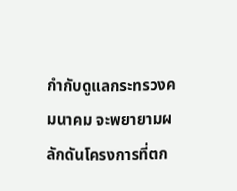กำกับดูแลกระทรวงคมนาคม จะพยายามผลักดันโครงการที่ตก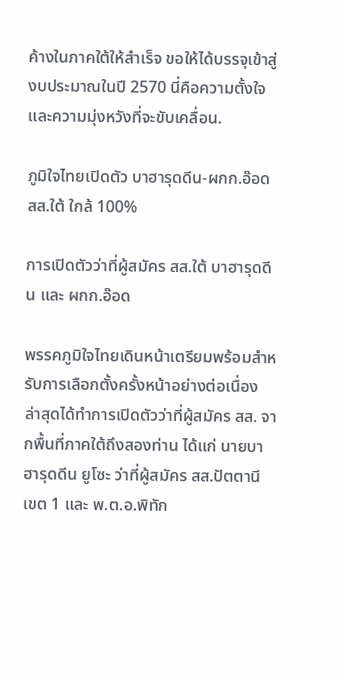ค้างในภาคใต้ให้สำเร็จ ขอให้ได้บรรจุเข้าสู่งบประมาณในปี 2570 นี่คือความตั้งใจและความมุ่งหวังที่จะขับเคลื่อน.

ภูมิใจไทยเปิดตัว บาฮารุดดีน-ผกก.อ๊อด สส.ใต้ ใกล้ 100%

การเปิดตัวว่าที่ผู้สมัคร สส.ใต้ บาฮารุดดีน และ ผกก.อ๊อด

พรรคภูมิใจไทยเดินหน้าเตรียมพร้อมสำหรับการเลือกตั้งครั้งหน้าอย่างต่อเนื่อง ล่าสุดได้ทำการเปิดตัวว่าที่ผู้สมัคร สส. จากพื้นที่ภาคใต้ถึงสองท่าน ได้แก่ นายบาฮารุดดีน ยูโซะ ว่าที่ผู้สมัคร สส.ปัตตานี เขต 1 และ พ.ต.อ.พิทัก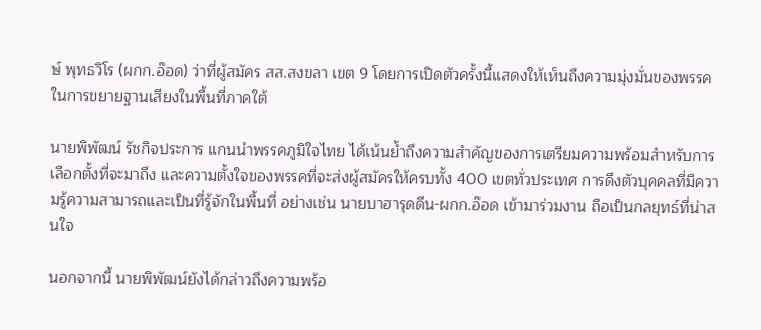ษ์ พุทธวิโร (ผกก.อ๊อด) ว่าที่ผู้สมัคร สส.สงขลา เขต 9 โดยการเปิดตัวครั้งนี้แสดงให้เห็นถึงความมุ่งมั่นของพรรคในการขยายฐานเสียงในพื้นที่ภาคใต้

นายพิพัฒน์ รัชกิจประการ แกนนำพรรคภูมิใจไทย ได้เน้นย้ำถึงความสำคัญของการเตรียมความพร้อมสำหรับการเลือกตั้งที่จะมาถึง และความตั้งใจของพรรคที่จะส่งผู้สมัครให้ครบทั้ง 400 เขตทั่วประเทศ การดึงตัวบุคคลที่มีความรู้ความสามารถและเป็นที่รู้จักในพื้นที่ อย่างเช่น นายบาฮารุดดีน-ผกก.อ๊อด เข้ามาร่วมงาน ถือเป็นกลยุทธ์ที่น่าสนใจ

นอกจากนี้ นายพิพัฒน์ยังได้กล่าวถึงความพร้อ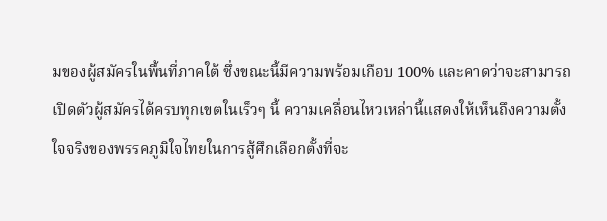มของผู้สมัครในพื้นที่ภาคใต้ ซึ่งขณะนี้มีความพร้อมเกือบ 100% และคาดว่าจะสามารถเปิดตัวผู้สมัครได้ครบทุกเขตในเร็วๆ นี้ ความเคลื่อนไหวเหล่านี้แสดงให้เห็นถึงความตั้งใจจริงของพรรคภูมิใจไทยในการสู้ศึกเลือกตั้งที่จะ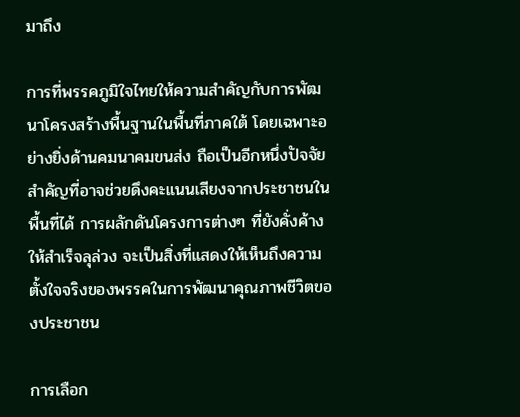มาถึง

การที่พรรคภูมิใจไทยให้ความสำคัญกับการพัฒนาโครงสร้างพื้นฐานในพื้นที่ภาคใต้ โดยเฉพาะอย่างยิ่งด้านคมนาคมขนส่ง ถือเป็นอีกหนึ่งปัจจัยสำคัญที่อาจช่วยดึงคะแนนเสียงจากประชาชนในพื้นที่ได้ การผลักดันโครงการต่างๆ ที่ยังคั่งค้างให้สำเร็จลุล่วง จะเป็นสิ่งที่แสดงให้เห็นถึงความตั้งใจจริงของพรรคในการพัฒนาคุณภาพชีวิตของประชาชน

การเลือก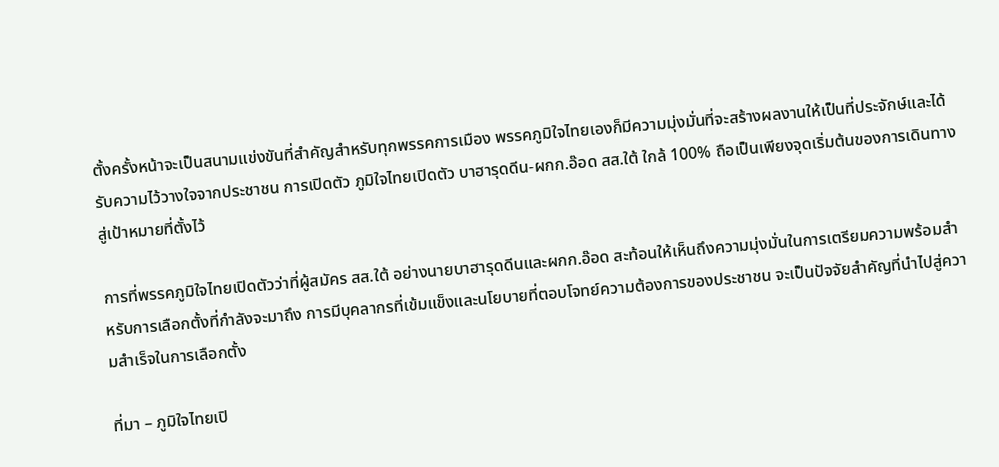ตั้งครั้งหน้าจะเป็นสนามแข่งขันที่สำคัญสำหรับทุกพรรคการเมือง พรรคภูมิใจไทยเองก็มีความมุ่งมั่นที่จะสร้างผลงานให้เป็นที่ประจักษ์และได้รับความไว้วางใจจากประชาชน การเปิดตัว ภูมิใจไทยเปิดตัว บาฮารุดดีน-ผกก.อ๊อด สส.ใต้ ใกล้ 100% ถือเป็นเพียงจุดเริ่มต้นของการเดินทางสู่เป้าหมายที่ตั้งไว้

การที่พรรคภูมิใจไทยเปิดตัวว่าที่ผู้สมัคร สส.ใต้ อย่างนายบาฮารุดดีนและผกก.อ๊อด สะท้อนให้เห็นถึงความมุ่งมั่นในการเตรียมความพร้อมสำหรับการเลือกตั้งที่กำลังจะมาถึง การมีบุคลากรที่เข้มแข็งและนโยบายที่ตอบโจทย์ความต้องการของประชาชน จะเป็นปัจจัยสำคัญที่นำไปสู่ความสำเร็จในการเลือกตั้ง

ที่มา – ภูมิใจไทยเปิ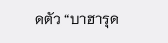ดตัว “บาฮารุด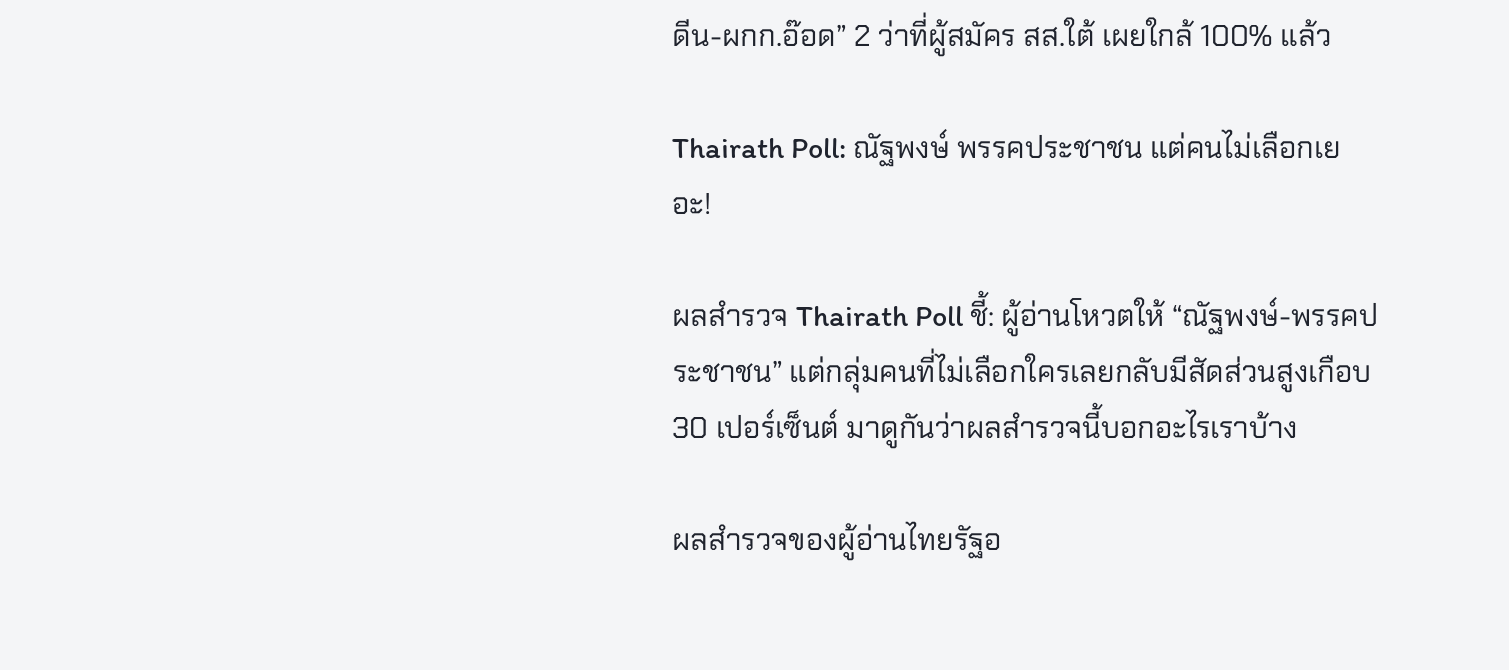ดีน-ผกก.อ๊อด” 2 ว่าที่ผู้สมัคร สส.ใต้ เผยใกล้ 100% แล้ว

Thairath Poll: ณัฐพงษ์ พรรคประชาชน แต่คนไม่เลือกเยอะ!

ผลสำรวจ Thairath Poll ชี้: ผู้อ่านโหวตให้ “ณัฐพงษ์-พรรคประชาชน” แต่กลุ่มคนที่ไม่เลือกใครเลยกลับมีสัดส่วนสูงเกือบ 30 เปอร์เซ็นต์ มาดูกันว่าผลสำรวจนี้บอกอะไรเราบ้าง

ผลสำรวจของผู้อ่านไทยรัฐอ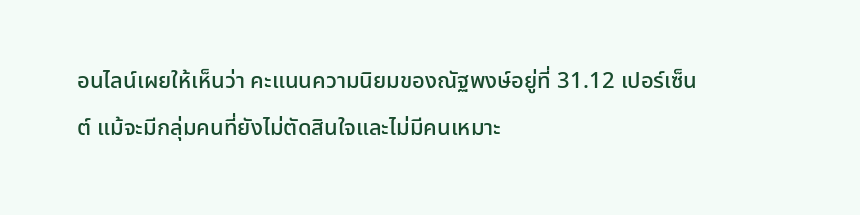อนไลน์เผยให้เห็นว่า คะแนนความนิยมของณัฐพงษ์อยู่ที่ 31.12 เปอร์เซ็นต์ แม้จะมีกลุ่มคนที่ยังไม่ตัดสินใจและไม่มีคนเหมาะ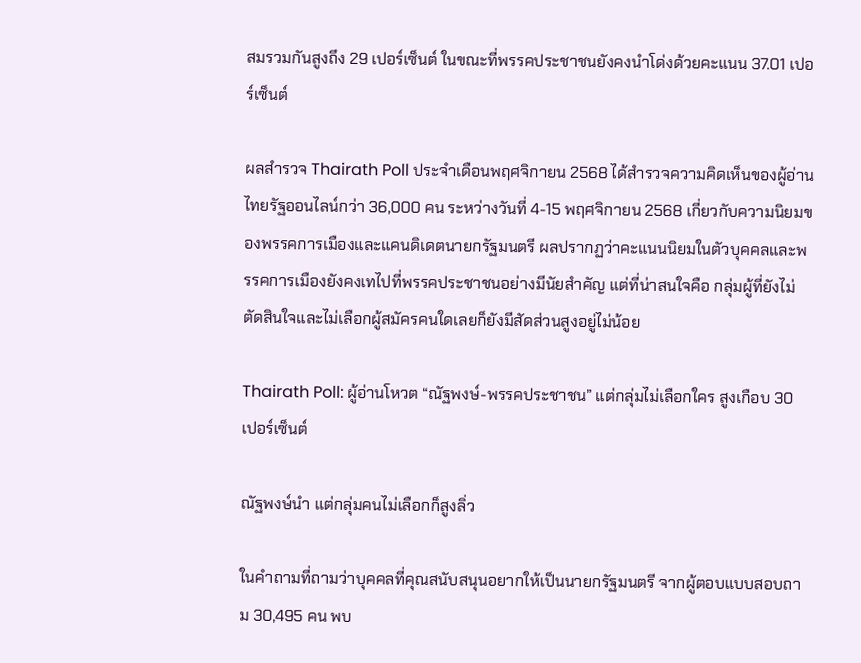สมรวมกันสูงถึง 29 เปอร์เซ็นต์ ในขณะที่พรรคประชาชนยังคงนำโด่งด้วยคะแนน 37.01 เปอร์เซ็นต์

ผลสำรวจ Thairath Poll ประจำเดือนพฤศจิกายน 2568 ได้สำรวจความคิดเห็นของผู้อ่านไทยรัฐออนไลน์กว่า 36,000 คน ระหว่างวันที่ 4-15 พฤศจิกายน 2568 เกี่ยวกับความนิยมของพรรคการเมืองและแคนดิเดตนายกรัฐมนตรี ผลปรากฏว่าคะแนนนิยมในตัวบุคคลและพรรคการเมืองยังคงเทไปที่พรรคประชาชนอย่างมีนัยสำคัญ แต่ที่น่าสนใจคือ กลุ่มผู้ที่ยังไม่ตัดสินใจและไม่เลือกผู้สมัครคนใดเลยก็ยังมีสัดส่วนสูงอยู่ไม่น้อย

Thairath Poll: ผู้อ่านโหวต “ณัฐพงษ์-พรรคประชาชน” แต่กลุ่มไม่เลือกใคร สูงเกือบ 30 เปอร์เซ็นต์

ณัฐพงษ์นำ แต่กลุ่มคนไม่เลือกก็สูงลิ่ว

ในคำถามที่ถามว่าบุคคลที่คุณสนับสนุนอยากให้เป็นนายกรัฐมนตรี จากผู้ตอบแบบสอบถาม 30,495 คน พบ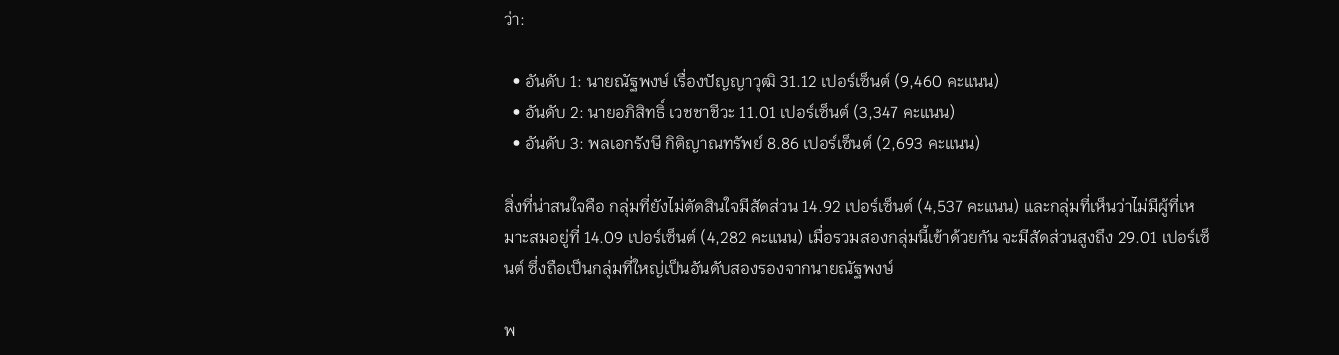ว่า:

  • อันดับ 1: นายณัฐพงษ์ เรื่องปัญญาวุฒิ 31.12 เปอร์เซ็นต์ (9,460 คะแนน)
  • อันดับ 2: นายอภิสิทธิ์ เวชชาชีวะ 11.01 เปอร์เซ็นต์ (3,347 คะแนน)
  • อันดับ 3: พลเอกรังษี กิติญาณทรัพย์ 8.86 เปอร์เซ็นต์ (2,693 คะแนน)

สิ่งที่น่าสนใจคือ กลุ่มที่ยังไม่ตัดสินใจมีสัดส่วน 14.92 เปอร์เซ็นต์ (4,537 คะแนน) และกลุ่มที่เห็นว่าไม่มีผู้ที่เหมาะสมอยู่ที่ 14.09 เปอร์เซ็นต์ (4,282 คะแนน) เมื่อรวมสองกลุ่มนี้เข้าด้วยกัน จะมีสัดส่วนสูงถึง 29.01 เปอร์เซ็นต์ ซึ่งถือเป็นกลุ่มที่ใหญ่เป็นอันดับสองรองจากนายณัฐพงษ์

พ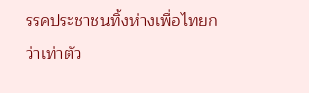รรคประชาชนทิ้งห่างเพื่อไทยกว่าเท่าตัว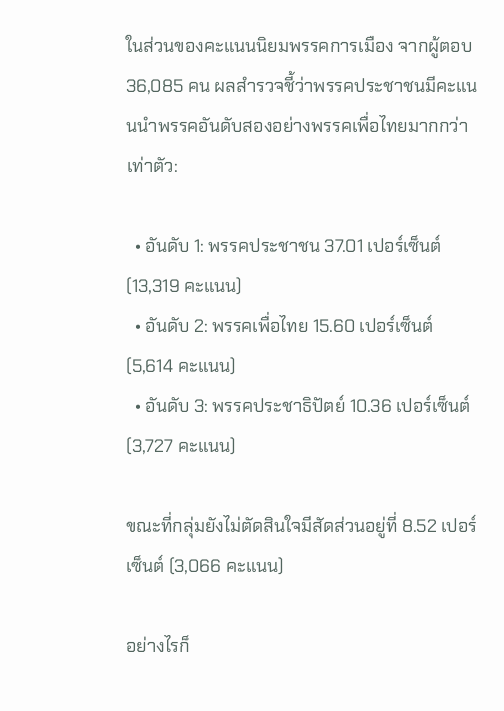ในส่วนของคะแนนนิยมพรรคการเมือง จากผู้ตอบ 36,085 คน ผลสำรวจชี้ว่าพรรคประชาชนมีคะแนนนำพรรคอันดับสองอย่างพรรคเพื่อไทยมากกว่าเท่าตัว:

  • อันดับ 1: พรรคประชาชน 37.01 เปอร์เซ็นต์ (13,319 คะแนน)
  • อันดับ 2: พรรคเพื่อไทย 15.60 เปอร์เซ็นต์ (5,614 คะแนน)
  • อันดับ 3: พรรคประชาธิปัตย์ 10.36 เปอร์เซ็นต์ (3,727 คะแนน)

ขณะที่กลุ่มยังไม่ตัดสินใจมีสัดส่วนอยู่ที่ 8.52 เปอร์เซ็นต์ (3,066 คะแนน)

อย่างไรก็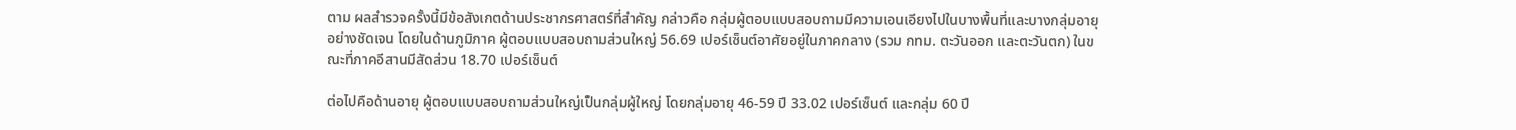ตาม ผลสำรวจครั้งนี้มีข้อสังเกตด้านประชากรศาสตร์ที่สำคัญ กล่าวคือ กลุ่มผู้ตอบแบบสอบถามมีความเอนเอียงไปในบางพื้นที่และบางกลุ่มอายุอย่างชัดเจน โดยในด้านภูมิภาค ผู้ตอบแบบสอบถามส่วนใหญ่ 56.69 เปอร์เซ็นต์อาศัยอยู่ในภาคกลาง (รวม กทม. ตะวันออก และตะวันตก) ในขณะที่ภาคอีสานมีสัดส่วน 18.70 เปอร์เซ็นต์

ต่อไปคือด้านอายุ ผู้ตอบแบบสอบถามส่วนใหญ่เป็นกลุ่มผู้ใหญ่ โดยกลุ่มอายุ 46-59 ปี 33.02 เปอร์เซ็นต์ และกลุ่ม 60 ปี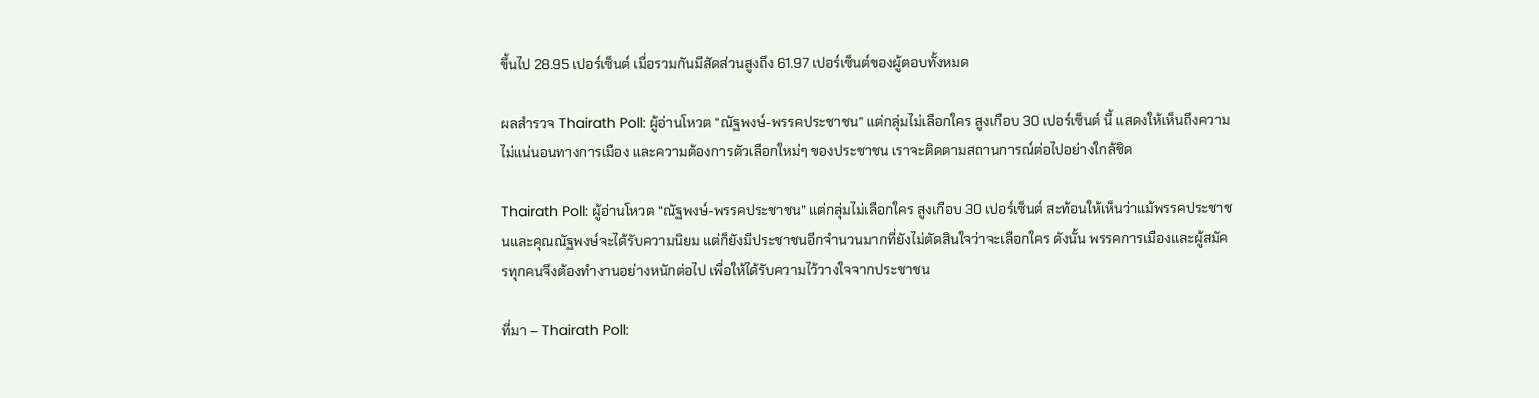ขึ้นไป 28.95 เปอร์เซ็นต์ เมื่อรวมกันมีสัดส่วนสูงถึง 61.97 เปอร์เซ็นต์ของผู้ตอบทั้งหมด

ผลสำรวจ Thairath Poll: ผู้อ่านโหวต “ณัฐพงษ์-พรรคประชาชน” แต่กลุ่มไม่เลือกใคร สูงเกือบ 30 เปอร์เซ็นต์ นี้ แสดงให้เห็นถึงความไม่แน่นอนทางการเมือง และความต้องการตัวเลือกใหม่ๆ ของประชาชน เราจะติดตามสถานการณ์ต่อไปอย่างใกล้ชิด

Thairath Poll: ผู้อ่านโหวต “ณัฐพงษ์-พรรคประชาชน” แต่กลุ่มไม่เลือกใคร สูงเกือบ 30 เปอร์เซ็นต์ สะท้อนให้เห็นว่าแม้พรรคประชาชนและคุณณัฐพงษ์จะได้รับความนิยม แต่ก็ยังมีประชาชนอีกจำนวนมากที่ยังไม่ตัดสินใจว่าจะเลือกใคร ดังนั้น พรรคการเมืองและผู้สมัครทุกคนจึงต้องทำงานอย่างหนักต่อไป เพื่อให้ได้รับความไว้วางใจจากประชาชน

ที่มา – Thairath Poll: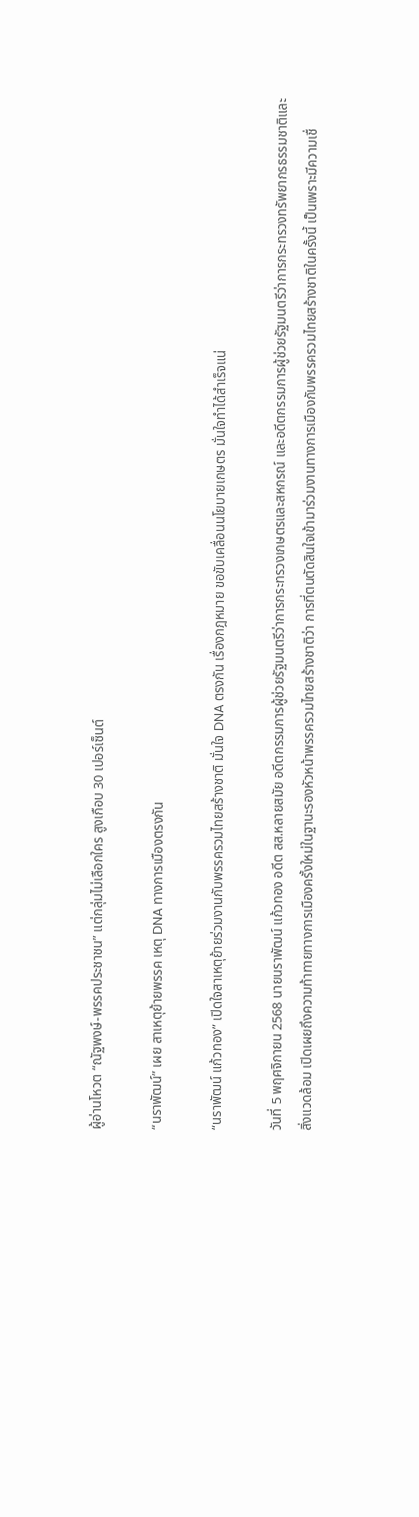ผู้อ่านโหวต “ณัฐพงษ์-พรรคประชาชน” แต่กลุ่มไม่เลือกใคร สูงเกือบ 30 เปอร์เซ็นต์

“นราพัฒน์” เผย สาเหตุย้ายพรรค เหตุ DNA ทางการเมืองตรงกัน

“นราพัฒน์ แก้วทอง” เปิดใจสาเหตุย้ายร่วมงานกับพรรครวมไทยสร้างชาติ มั่นใจ DNA ตรงกัน เรื่องกฎหมาย ขอขับเคลื่อนนโยบายเกษตร มั่นใจทำได้สำเร็จแน่

วันที่ 5 พฤศจิกายน 2568 นายนราพัฒน์ แก้วทอง อดีต สส.หลายสมัย อดีตกรรมการผู้ช่วยรัฐมนตรีว่าการกระทรวงเกษตรและสหกรณ์ และอดีตกรรมการผู้ช่วยรัฐมนตรีว่าการกระทรวงทรัพยากรธรรมชาติและสิ่งแวดล้อม เปิดเผยถึงความท้าทายทางการเมืองครั้งใหม่ในฐานะรองหัวหน้าพรรครวมไทยสร้างชาติว่า การที่ตนตัดสินใจเข้ามาร่วมงานทางการเมืองกับพรรครวมไทยสร้างชาติในครั้งนี้ เป็นเพราะมีความเชื่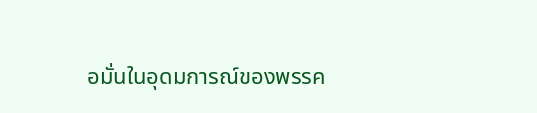อมั่นในอุดมการณ์ของพรรค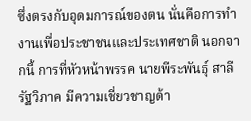ซึ่งตรงกับอุดมการณ์ของตน นั่นคือการทำงานเพื่อประชาชนและประเทศชาติ นอกจากนี้ การที่หัวหน้าพรรค นายพีระพันธุ์ สาลีรัฐวิภาค มีความเชี่ยวชาญด้า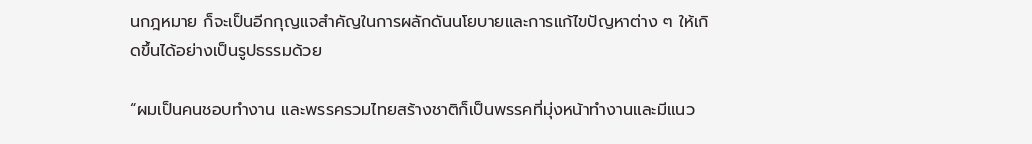นกฎหมาย ก็จะเป็นอีกกุญแจสำคัญในการผลักดันนโยบายและการแก้ไขปัญหาต่าง ๆ ให้เกิดขึ้นได้อย่างเป็นรูปธรรมด้วย

“ผมเป็นคนชอบทำงาน และพรรครวมไทยสร้างชาติก็เป็นพรรคที่มุ่งหน้าทำงานและมีแนว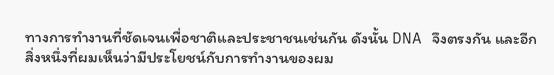ทางการทำงานที่ชัดเจนเพื่อชาติและประชาชนเช่นกัน ดังนั้น DNA จึงตรงกัน และอีกสิ่งหนึ่งที่ผมเห็นว่ามีประโยชน์กับการทำงานของผม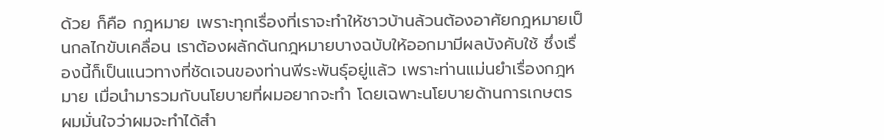ด้วย ก็คือ กฎหมาย เพราะทุกเรื่องที่เราจะทำให้ชาวบ้านล้วนต้องอาศัยกฎหมายเป็นกลไกขับเคลื่อน เราต้องผลักดันกฎหมายบางฉบับให้ออกมามีผลบังคับใช้ ซึ่งเรื่องนี้ก็เป็นแนวทางที่ชัดเจนของท่านพีระพันธุ์อยู่แล้ว เพราะท่านแม่นยำเรื่องกฎหมาย เมื่อนำมารวมกับนโยบายที่ผมอยากจะทำ โดยเฉพาะนโยบายด้านการเกษตร ผมมั่นใจว่าผมจะทำได้สำ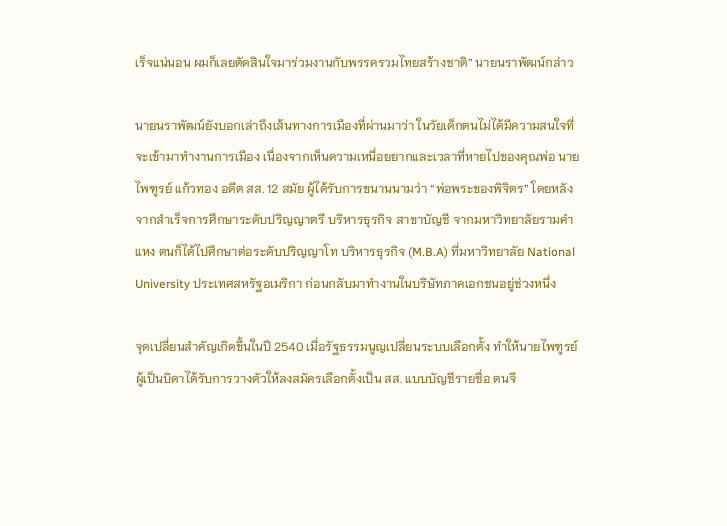เร็จแน่นอน ผมก็เลยตัดสินใจมาร่วมงานกับพรรครวมไทยสร้างชาติ” นายนราพัฒน์กล่าว

นายนราพัฒน์ยังบอกเล่าถึงเส้นทางการเมืองที่ผ่านมาว่า ในวัยเด็กตนไม่ได้มีความสนใจที่จะเข้ามาทำงานการเมือง เนื่องจากเห็นความเหนื่อยยากและเวลาที่หายไปของคุณพ่อ นายไพฑูรย์ แก้วทอง อดีต สส. 12 สมัย ผู้ได้รับการขนานนามว่า “พ่อพระของพิจิตร” โดยหลังจากสำเร็จการศึกษาระดับปริญญาตรี บริหารธุรกิจ สาขาบัญชี จากมหาวิทยาลัยรามคำแหง ตนก็ได้ไปศึกษาต่อระดับปริญญาโท บริหารธุรกิจ (M.B.A) ที่มหาวิทยาลัย National University ประเทศสหรัฐอเมริกา ก่อนกลับมาทำงานในบริษัทภาคเอกชนอยู่ช่วงหนึ่ง

จุดเปลี่ยนสำคัญเกิดขึ้นในปี 2540 เมื่อรัฐธรรมนูญเปลี่ยนระบบเลือกตั้ง ทำให้นายไพฑูรย์ ผู้เป็นบิดาได้รับการวางตัวให้ลงสมัครเลือกตั้งเป็น สส. แบบบัญชีรายชื่อ ตนจึ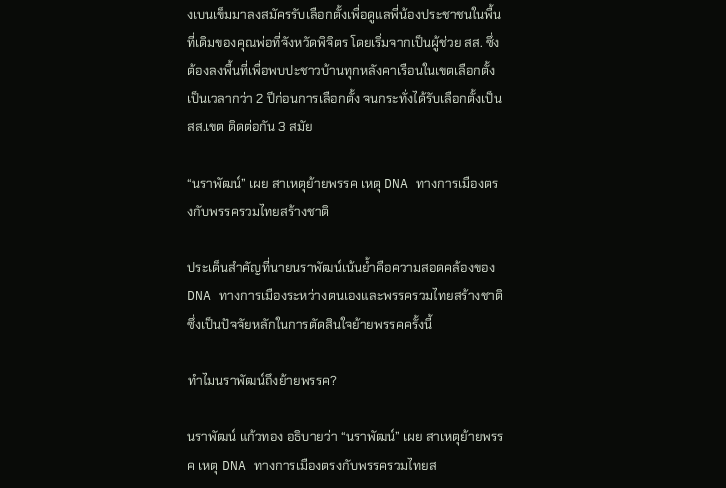งเบนเข็มมาลงสมัครรับเลือกตั้งเพื่อดูแลพี่น้องประชาชนในพื้นที่เดิมของคุณพ่อที่จังหวัดพิจิตร โดยเริ่มจากเป็นผู้ช่วย สส. ซึ่งต้องลงพื้นที่เพื่อพบปะชาวบ้านทุกหลังคาเรือนในเขตเลือกตั้งเป็นเวลากว่า 2 ปีก่อนการเลือกตั้ง จนกระทั่งได้รับเลือกตั้งเป็น สส.เขต ติดต่อกัน 3 สมัย

“นราพัฒน์” เผย สาเหตุย้ายพรรค เหตุ DNA ทางการเมืองตรงกับพรรครวมไทยสร้างชาติ

ประเด็นสำคัญที่นายนราพัฒน์เน้นย้ำคือความสอดคล้องของ DNA ทางการเมืองระหว่างตนเองและพรรครวมไทยสร้างชาติ ซึ่งเป็นปัจจัยหลักในการตัดสินใจย้ายพรรคครั้งนี้

ทำไมนราพัฒน์ถึงย้ายพรรค?

นราพัฒน์ แก้วทอง อธิบายว่า “นราพัฒน์” เผย สาเหตุย้ายพรรค เหตุ DNA ทางการเมืองตรงกับพรรครวมไทยส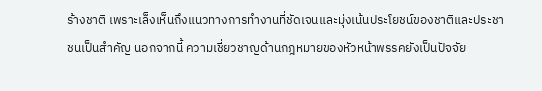ร้างชาติ เพราะเล็งเห็นถึงแนวทางการทำงานที่ชัดเจนและมุ่งเน้นประโยชน์ของชาติและประชาชนเป็นสำคัญ นอกจากนี้ ความเชี่ยวชาญด้านกฎหมายของหัวหน้าพรรคยังเป็นปัจจัย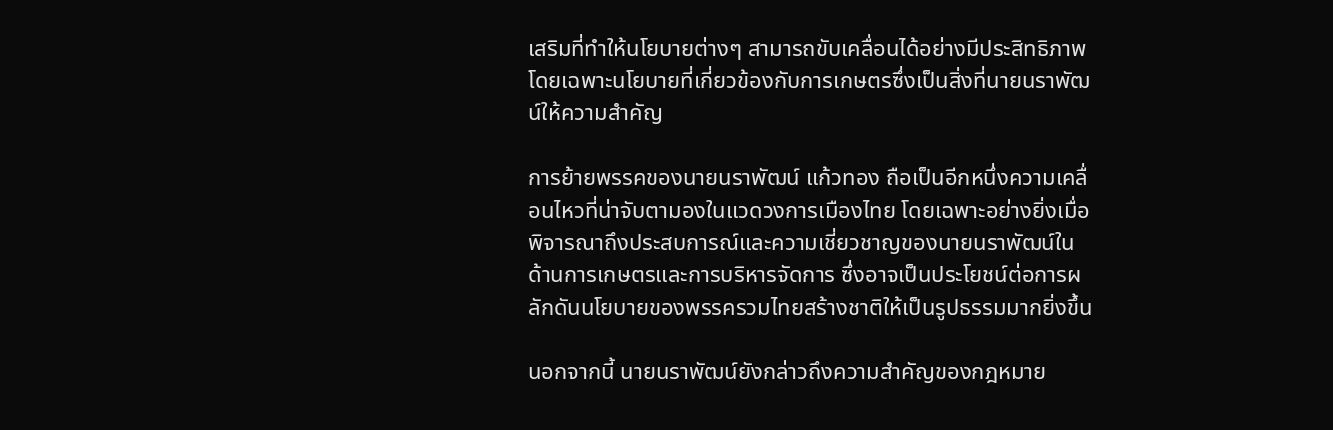เสริมที่ทำให้นโยบายต่างๆ สามารถขับเคลื่อนได้อย่างมีประสิทธิภาพ โดยเฉพาะนโยบายที่เกี่ยวข้องกับการเกษตรซึ่งเป็นสิ่งที่นายนราพัฒน์ให้ความสำคัญ

การย้ายพรรคของนายนราพัฒน์ แก้วทอง ถือเป็นอีกหนึ่งความเคลื่อนไหวที่น่าจับตามองในแวดวงการเมืองไทย โดยเฉพาะอย่างยิ่งเมื่อพิจารณาถึงประสบการณ์และความเชี่ยวชาญของนายนราพัฒน์ในด้านการเกษตรและการบริหารจัดการ ซึ่งอาจเป็นประโยชน์ต่อการผลักดันนโยบายของพรรครวมไทยสร้างชาติให้เป็นรูปธรรมมากยิ่งขึ้น

นอกจากนี้ นายนราพัฒน์ยังกล่าวถึงความสำคัญของกฎหมาย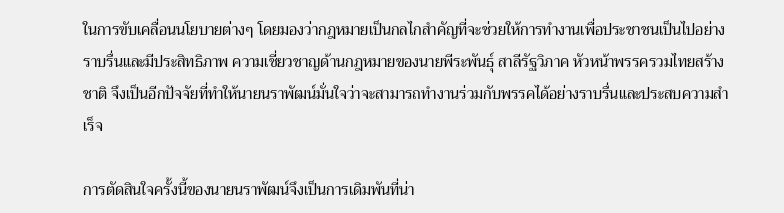ในการขับเคลื่อนนโยบายต่างๆ โดยมองว่ากฎหมายเป็นกลไกสำคัญที่จะช่วยให้การทำงานเพื่อประชาชนเป็นไปอย่างราบรื่นและมีประสิทธิภาพ ความเชี่ยวชาญด้านกฎหมายของนายพีระพันธุ์ สาลีรัฐวิภาค หัวหน้าพรรครวมไทยสร้างชาติ จึงเป็นอีกปัจจัยที่ทำให้นายนราพัฒน์มั่นใจว่าจะสามารถทำงานร่วมกับพรรคได้อย่างราบรื่นและประสบความสำเร็จ

การตัดสินใจครั้งนี้ของนายนราพัฒน์จึงเป็นการเดิมพันที่น่า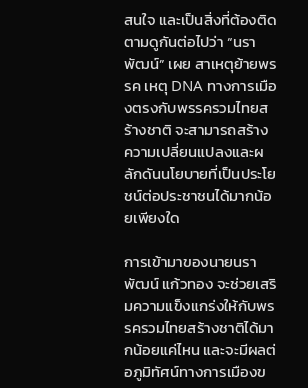สนใจ และเป็นสิ่งที่ต้องติดตามดูกันต่อไปว่า “นราพัฒน์” เผย สาเหตุย้ายพรรค เหตุ DNA ทางการเมืองตรงกับพรรครวมไทยสร้างชาติ จะสามารถสร้างความเปลี่ยนแปลงและผลักดันนโยบายที่เป็นประโยชน์ต่อประชาชนได้มากน้อยเพียงใด

การเข้ามาของนายนราพัฒน์ แก้วทอง จะช่วยเสริมความแข็งแกร่งให้กับพรรครวมไทยสร้างชาติได้มากน้อยแค่ไหน และจะมีผลต่อภูมิทัศน์ทางการเมืองข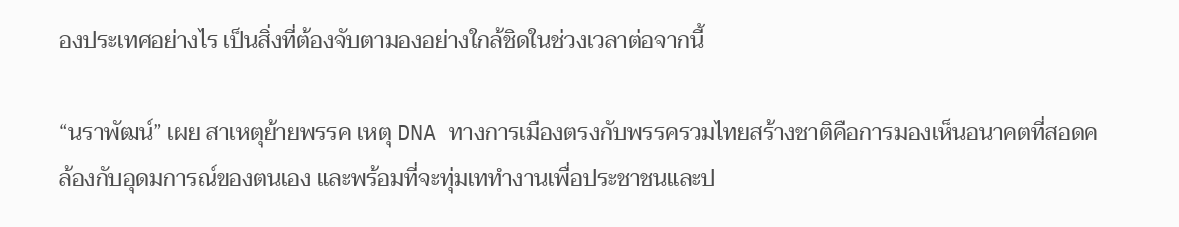องประเทศอย่างไร เป็นสิ่งที่ต้องจับตามองอย่างใกล้ชิดในช่วงเวลาต่อจากนี้

“นราพัฒน์” เผย สาเหตุย้ายพรรค เหตุ DNA ทางการเมืองตรงกับพรรครวมไทยสร้างชาติคือการมองเห็นอนาคตที่สอดคล้องกับอุดมการณ์ของตนเอง และพร้อมที่จะทุ่มเททำงานเพื่อประชาชนและป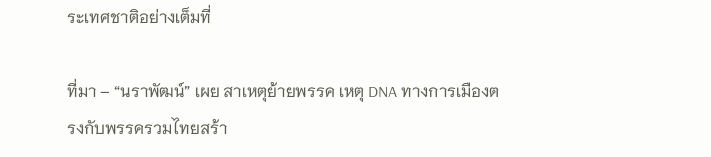ระเทศชาติอย่างเต็มที่

ที่มา – “นราพัฒน์” เผย สาเหตุย้ายพรรค เหตุ DNA ทางการเมืองตรงกับพรรครวมไทยสร้า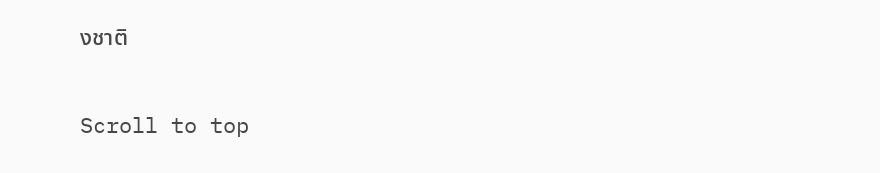งชาติ

Scroll to top